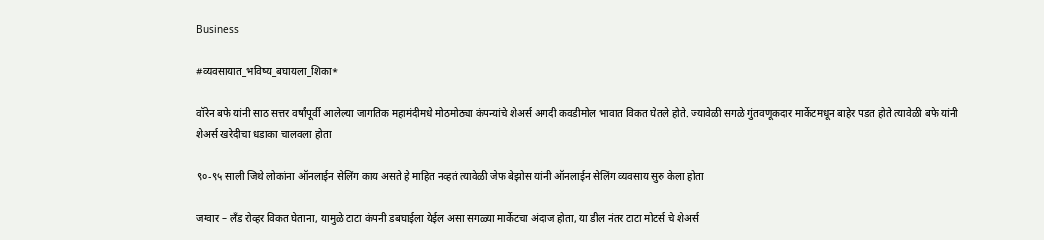Business

#व्यवसायात_भविष्य_बघायला_शिका*

वॉरेन बफे यांनी साठ सत्तर वर्षांपूर्वी आलेल्या जागतिक महामंदीमधे मोठमोठ्या कंपन्यांचे शेअर्स अगदी कवडीमोल भावात विकत घेतले होते. ज्यावेळी सगळे गुंतवणूकदार मार्केटमधून बाहेर पडत होते त्यावेळी बफे यांनी शेअर्स खरेदीचा धडाका चालवला होता

९०-९५ साली जिथे लोकांना ऑनलाईन सेलिंग काय असते हे माहित नव्हतं त्यावेळी जेफ बेझोस यांनी ऑनलाईन सेलिंग व्यवसाय सुरु केला होता

जग्वार – लँड रोव्हर विकत घेताना, यामुळे टाटा कंपनी डबघाईला येईल असा सगळ्या मार्केटचा अंदाज होता, या डील नंतर टाटा मोटर्स चे शेअर्स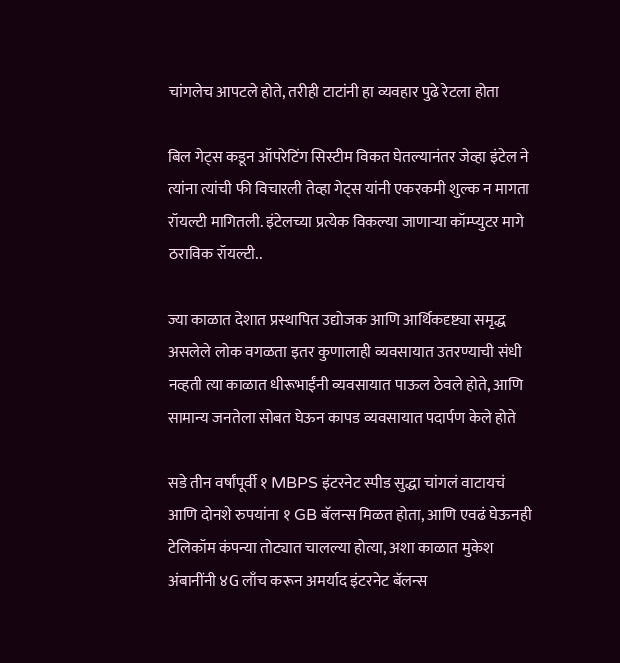चांगलेच आपटले होते, तरीही टाटांनी हा व्यवहार पुढे रेटला होता

बिल गेट्स कडून ऑपरेटिंग सिस्टीम विकत घेतल्यानंतर जेव्हा इंटेल ने त्यांना त्यांची फी विचारली तेव्हा गेट्स यांनी एकरकमी शुल्क न मागता रॉयल्टी मागितली. इंटेलच्या प्रत्येक विकल्या जाणाऱ्या कॉम्प्युटर मागे ठराविक रॉयल्टी..

ज्या काळात देशात प्रस्थापित उद्योजक आणि आर्थिकदृष्ट्या समृद्ध असलेले लोक वगळता इतर कुणालाही व्यवसायात उतरण्याची संधी नव्हती त्या काळात धीरूभाईंनी व्यवसायात पाऊल ठेवले होते, आणि सामान्य जनतेला सोबत घेऊन कापड व्यवसायात पदार्पण केले होते

सडे तीन वर्षांपूर्वी १ MBPS इंटरनेट स्पीड सुद्धा चांगलं वाटायचं आणि दोनशे रुपयांना १ GB बॅलन्स मिळत होता, आणि एवढं घेऊनही टेलिकॉम कंपन्या तोट्यात चालल्या होत्या, अशा काळात मुकेश अंबानींनी ४G लाँच करून अमर्याद इंटरनेट बॅलन्स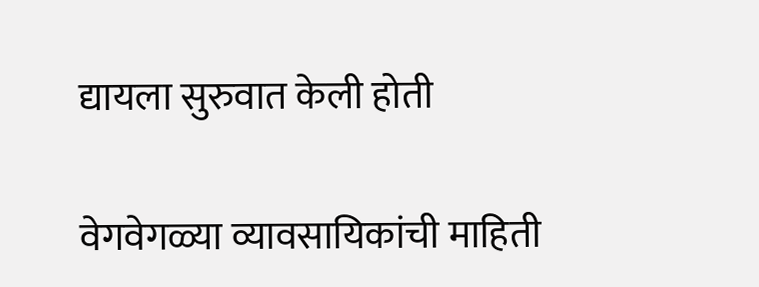द्यायला सुरुवात केली होती

वेगवेगळ्या व्यावसायिकांची माहिती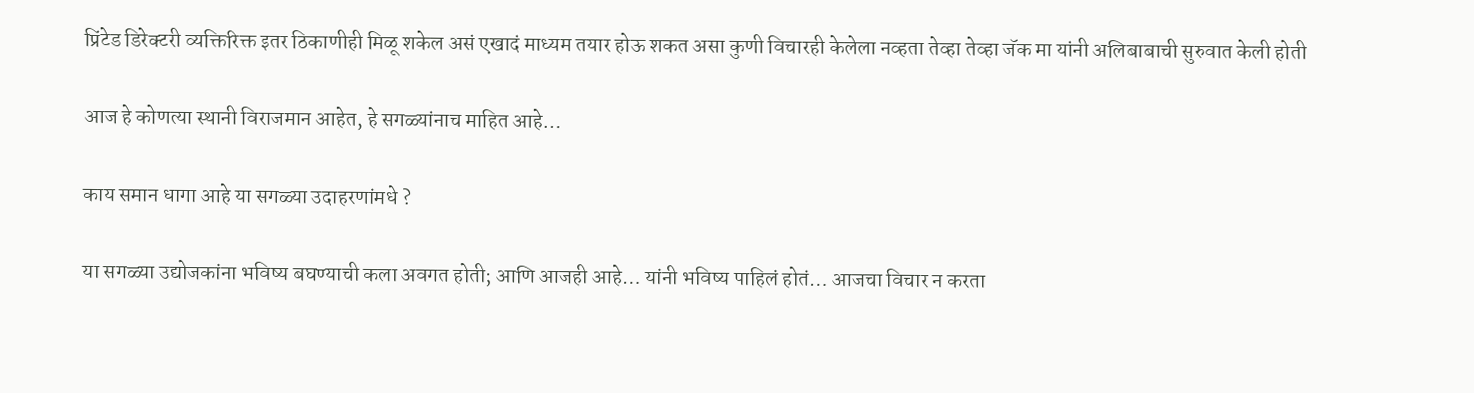प्रिंटेड डिरेक्टरी व्यक्तिरिक्त इतर ठिकाणीही मिळू शकेल असं एखादं माध्यम तयार होऊ शकत असा कुणी विचारही केलेला नव्हता तेव्हा तेव्हा जॅक मा यांनी अलिबाबाची सुरुवात केली होती

आज हे कोणत्या स्थानी विराजमान आहेत, हे सगळ्यांनाच माहित आहे…

काय समान धागा आहे या सगळ्या उदाहरणांमधे ?

या सगळ्या उद्योजकांना भविष्य बघण्याची कला अवगत होती; आणि आजही आहे… यांनी भविष्य पाहिलं होतं… आजचा विचार न करता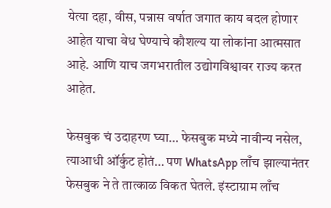येत्या दहा, वीस, पन्नास वर्षात जगात काय बदल होणार आहेत याचा वेध घेण्याचे कौशल्य या लोकांना आत्मसात आहे. आणि याच जगभरातील उद्योगविश्वावर राज्य करत आहेत.

फेसबुक चं उदाहरण घ्या… फेसबुक मध्ये नावीन्य नसेल, त्याआधी ऑर्कुट होतं… पण WhatsApp लाँच झाल्यानंतर फेसबुक ने ते तात्काळ विकत घेतले. इंस्टाग्राम लाँच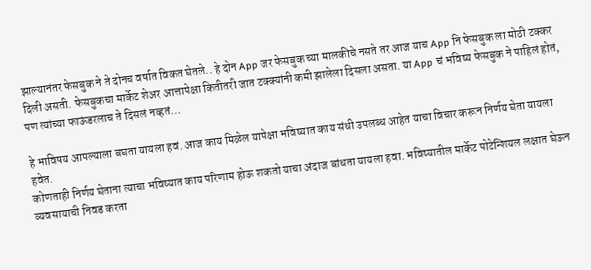झाल्यानंतर फेसबुक ने ते दोनच वर्षात विकत घेतले.. हे दोन App जर फेसबुक च्या मालकीचे नसते तर आज याच App नि फेसबुक ला मोठी टक्कर दिली असती. फेसबुकचा मार्केट शेअर आत्तापेक्षा कितीतरी जात टक्क्यांनी कमी झालेला दिसला असता. या App चं भविष्य फेसबुक ने पाहिलं होतं, पण त्यांच्या फाऊंडरलाच ते दिसलं नव्हतं…

हे भाविषय आपल्याला बघता यायला हवं. आज काय मिळेल यापेक्षा भविष्यात काय संधी उपलब्ध आहेत याचा विचार करून निर्णय घेता यायला हवेत.
कोणताही निर्णय घेताना त्याचा भविष्यात काय परिणाम होऊ शकतो याचा अंदाज बांधता यायला हवा. भविष्यातील मार्केट पोटेन्शियल लक्षात घेऊन व्यवसायाची निवड करता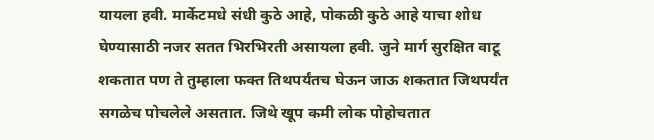यायला हवी. मार्केटमधे संधी कुठे आहे, पोकळी कुठे आहे याचा शोध घेण्यासाठी नजर सतत भिरभिरती असायला हवी. जुने मार्ग सुरक्षित वाटू शकतात पण ते तुम्हाला फक्त तिथपर्यंतच घेऊन जाऊ शकतात जिथपर्यंत सगळेच पोचलेले असतात. जिथे खूप कमी लोक पोहोचतात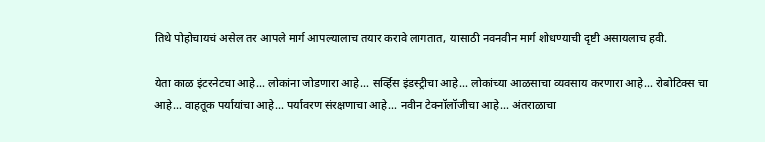तिथे पोहोचायचं असेल तर आपले मार्ग आपल्यालाच तयार करावे लागतात, यासाठी नवनवीन मार्ग शोधण्याची दृष्टी असायलाच हवी.

येता काळ इंटरनेटचा आहे… लोकांना जोडणारा आहे… सर्व्हिस इंडस्ट्रीचा आहे… लोकांच्या आळसाचा व्यवसाय करणारा आहे… रोबोटिक्स चा आहे… वाहतूक पर्यायांचा आहे… पर्यावरण संरक्षणाचा आहे… नवीन टेक्नॉलॉजीचा आहे… अंतराळाचा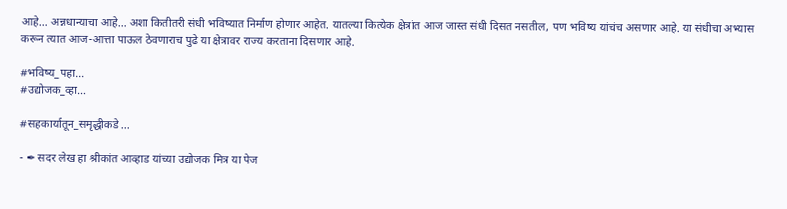आहे… अन्नधान्याचा आहे… अशा कितीतरी संधी भविष्यात निर्माण होणार आहेत. यातल्या कित्येक क्षेत्रांत आज जास्त संधी दिसत नसतील, पण भविष्य यांचंच असणार आहे. या संधीचा अभ्यास करून त्यात आज-आत्ता पाऊल ठेवणाराच पुढे या क्षेत्रावर राज्य करताना दिसणार आहे.

#भविष्य_पहा…
#उद्योजक_व्हा…

#सहकार्यातून_समृद्धीकडे ...

- ✒ सदर लेख हा श्रीकांत आव्हाड यांच्या उद्योजक मित्र या पेज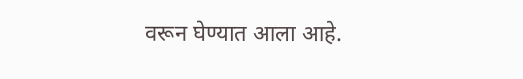वरून घेण्यात आला आहे.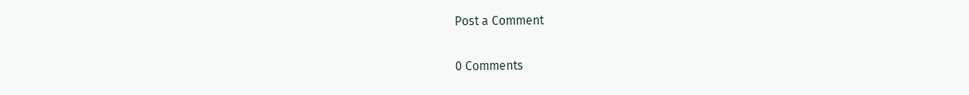Post a Comment

0 Comments